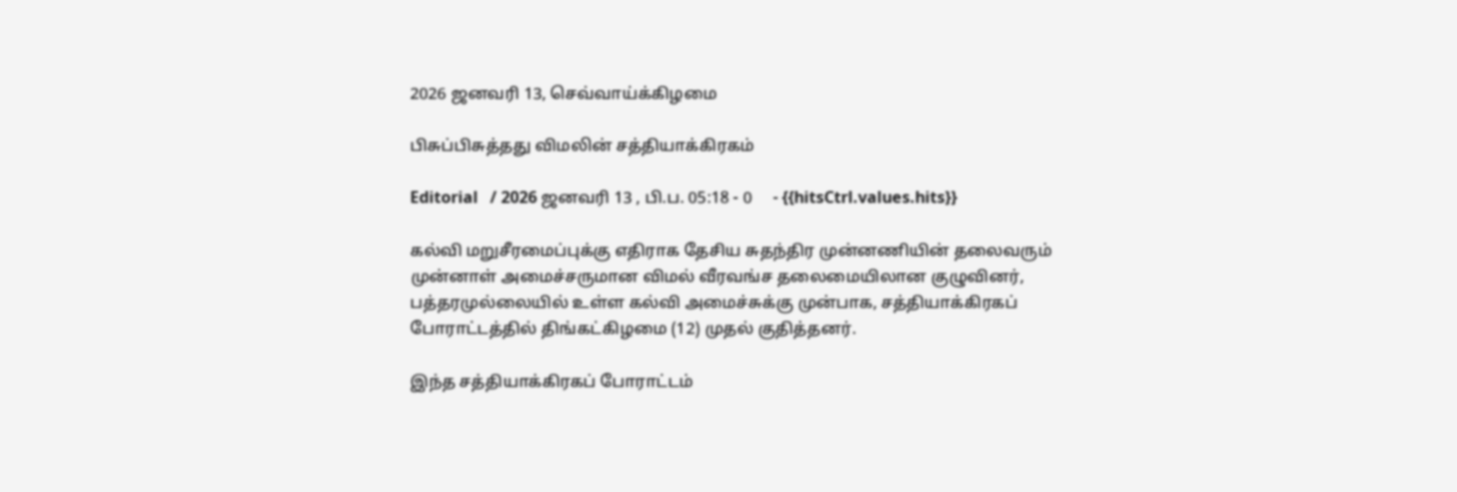2026 ஜனவரி 13, செவ்வாய்க்கிழமை

பிசுப்பிசுத்தது விமலின் சத்தியாக்கிரகம்

Editorial   / 2026 ஜனவரி 13 , பி.ப. 05:18 - 0     - {{hitsCtrl.values.hits}}

கல்வி மறுசீரமைப்புக்கு எதிராக தேசிய சுதந்திர முன்னணியின் தலைவரும் முன்னாள் அமைச்சருமான விமல் வீரவங்ச தலைமையிலான குழுவினர், பத்தரமுல்லையில் உள்ள கல்வி அமைச்சுக்கு முன்பாக, சத்தியாக்கிரகப் போராட்டத்தில் திங்கட்கிழமை (12) முதல் குதித்தனர்.

இந்த சத்தியாக்கிரகப் போராட்டம்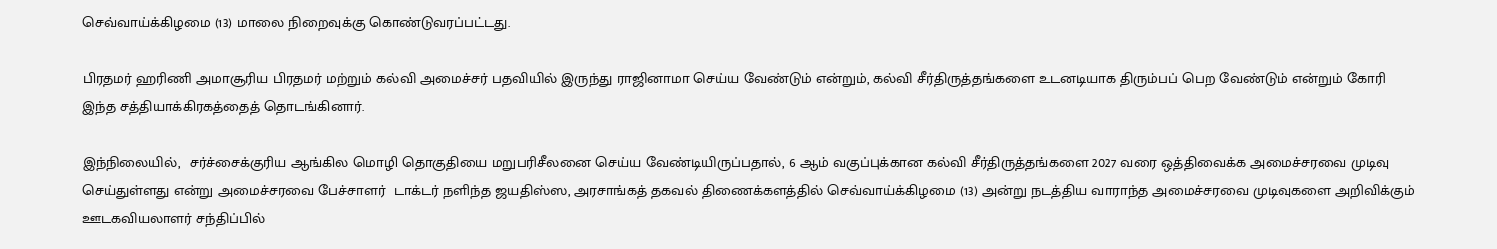செவ்வாய்க்கிழமை (13) மாலை நிறைவுக்கு கொண்டுவரப்பட்டது.

பிரதமர் ஹரிணி அமாசூரிய பிரதமர் மற்றும் கல்வி அமைச்சர் பதவியில் இருந்து ராஜினாமா செய்ய வேண்டும் என்றும், கல்வி சீர்திருத்தங்களை உடனடியாக திரும்பப் பெற வேண்டும் என்றும் கோரி இந்த சத்தியாக்கிரகத்தைத் தொடங்கினார்.

இந்நிலையில்,  சர்ச்சைக்குரிய ஆங்கில மொழி தொகுதியை மறுபரிசீலனை செய்ய வேண்டியிருப்பதால், 6 ஆம் வகுப்புக்கான கல்வி சீர்திருத்தங்களை 2027 வரை ஒத்திவைக்க அமைச்சரவை முடிவு செய்துள்ளது என்று அமைச்சரவை பேச்சாளர்  டாக்டர் நளிந்த ஜயதிஸ்ஸ, அரசாங்கத் தகவல் திணைக்களத்தில் செவ்வாய்க்கிழமை (13) அன்று நடத்திய வாராந்த அமைச்சரவை முடிவுகளை அறிவிக்கும் ஊடகவியலாளர் சந்திப்பில்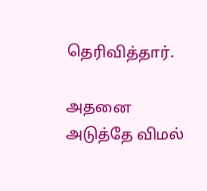தெரிவித்தார்.

அதனை அடுத்தே விமல்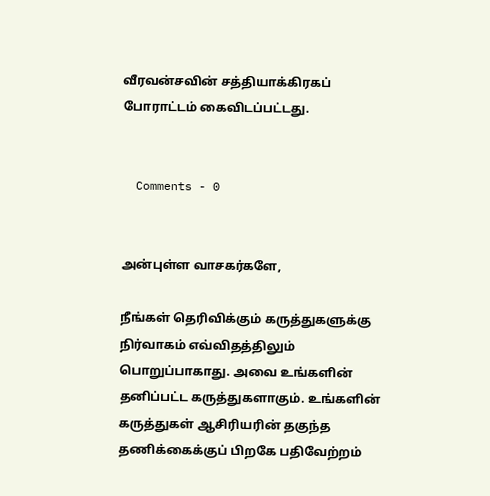வீரவன்சவின் சத்தியாக்கிரகப் போராட்டம் கைவிடப்பட்டது.


  Comments - 0


அன்புள்ள வாசகர்களே,

நீங்கள் தெரிவிக்கும் கருத்துகளுக்கு நிர்வாகம் எவ்விதத்திலும் பொறுப்பாகாது. அவை உங்களின் தனிப்பட்ட கருத்துகளாகும். உங்களின் கருத்துகள் ஆசிரியரின் தகுந்த தணிக்கைக்குப் பிறகே பதிவேற்றம்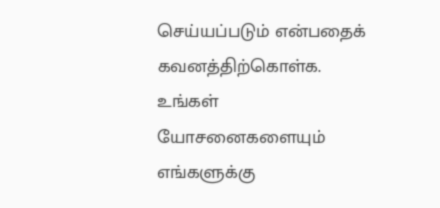செய்யப்படும் என்பதைக் கவனத்திற்கொள்க. உங்கள் யோசனைகளையும் எங்களுக்கு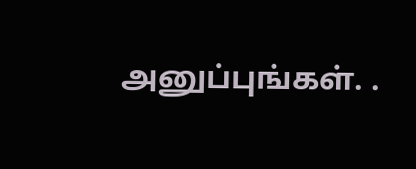அனுப்புங்கள். .